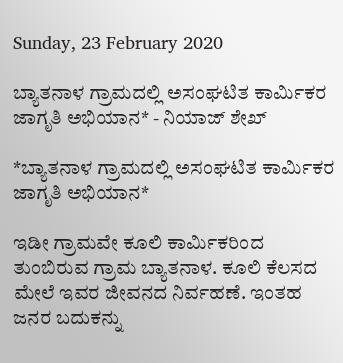Sunday, 23 February 2020

ಬ್ಯಾತನಾಳ ಗ್ರಾಮದಲ್ಲಿ ಅಸಂಘಟಿತ ಕಾರ್ಮಿಕರ ಜಾಗೃತಿ ಅಭಿಯಾನ* - ನಿಯಾಜ್ ಶೇಖ್

*ಬ್ಯಾತನಾಳ ಗ್ರಾಮದಲ್ಲಿ ಅಸಂಘಟಿತ ಕಾರ್ಮಿಕರ ಜಾಗೃತಿ ಅಭಿಯಾನ*

ಇಡೀ ಗ್ರಾಮವೇ ಕೂಲಿ ಕಾರ್ಮಿಕರಿಂದ ತುಂಬಿರುವ ಗ್ರಾಮ ಬ್ಯಾತನಾಳ. ಕೂಲಿ ಕೆಲಸದ ಮೇಲೆ ಇವರ ಜೀವನದ ನಿರ್ವಹಣೆ. ಇಂತಹ ಜನರ ಬದುಕನ್ನು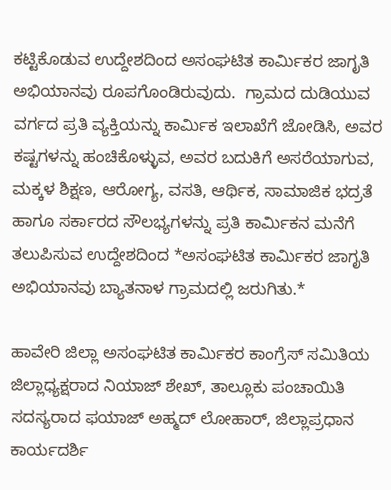ಕಟ್ಟಿಕೊಡುವ ಉದ್ದೇಶದಿಂದ ಅಸಂಘಟಿತ ಕಾರ್ಮಿಕರ ಜಾಗೃತಿ ಅಭಿಯಾನವು ರೂಪಗೊಂಡಿರುವುದು.  ಗ್ರಾಮದ ದುಡಿಯುವ ವರ್ಗದ ಪ್ರತಿ ವ್ಯಕ್ತಿಯನ್ನು ಕಾರ್ಮಿಕ ಇಲಾಖೆಗೆ ಜೋಡಿಸಿ, ಅವರ ಕಷ್ಟಗಳನ್ನು ಹಂಚಿಕೊಳ್ಳುವ, ಅವರ ಬದುಕಿಗೆ ಅಸರೆಯಾಗುವ, ಮಕ್ಕಳ ಶಿಕ್ಷಣ, ಆರೋಗ್ಯ, ವಸತಿ, ಆರ್ಥಿಕ, ಸಾಮಾಜಿಕ ಭದ್ರತೆ ಹಾಗೂ ಸರ್ಕಾರದ ಸೌಲಭ್ಯಗಳನ್ನು ಪ್ರತಿ ಕಾರ್ಮಿಕನ ಮನೆಗೆ ತಲುಪಿಸುವ ಉದ್ದೇಶದಿಂದ *ಅಸಂಘಟಿತ ಕಾರ್ಮಿಕರ ಜಾಗೃತಿ ಅಭಿಯಾನವು ಬ್ಯಾತನಾಳ ಗ್ರಾಮದಲ್ಲಿ ಜರುಗಿತು.*

ಹಾವೇರಿ ಜಿಲ್ಲಾ ಅಸಂಘಟಿತ ಕಾರ್ಮಿಕರ ಕಾಂಗ್ರೆಸ್ ಸಮಿತಿಯ ಜಿಲ್ಲಾಧ್ಯಕ್ಷರಾದ ನಿಯಾಜ್ ಶೇಖ್, ತಾಲ್ಲೂಕು ಪಂಚಾಯಿತಿ ಸದಸ್ಯರಾದ ಫಯಾಜ್ ಅಹ್ಮದ್ ಲೋಹಾರ್, ಜಿಲ್ಲಾಪ್ರಧಾನ ಕಾರ್ಯದರ್ಶಿ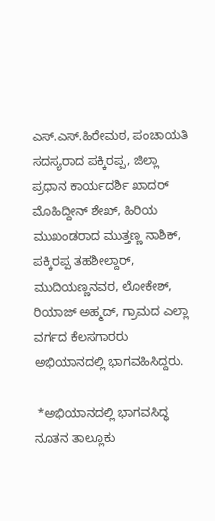ಎಸ್.ಎಸ್.ಹಿರೇಮಠ, ಪಂಚಾಯತಿ ಸದಸ್ಯರಾದ ಪಕ್ಕಿರಪ್ಪ, ಜಿಲ್ಲಾ  ಪ್ರಧಾನ ಕಾರ್ಯದರ್ಶಿ ಖಾದರ್ ಮೊಹಿದ್ದೀನ್ ಶೇಖ್, ಹಿರಿಯ ಮುಖಂಡರಾದ ಮುತ್ತಣ್ಣ ನಾಶಿಕ್, ಪಕ್ಕಿರಪ್ಪ ತಹಶೀಲ್ದಾರ್, ಮುದಿಯಣ್ಣನವರ, ಲೋಕೇಶ್, ರಿಯಾಜ್ ಅಹ್ಮದ್, ಗ್ರಾಮದ ಎಲ್ಲಾ ವರ್ಗದ ಕೆಲಸಗಾರರು ಅಭಿಯಾನದಲ್ಲಿ ಭಾಗವಹಿಸಿದ್ದರು.

 *ಅಭಿಯಾನದಲ್ಲಿ ಭಾಗವಸಿದ್ಧ ನೂತನ ತಾಲ್ಲೂಕು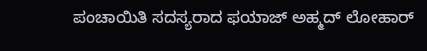ಪಂಚಾಯಿತಿ ಸದಸ್ಯರಾದ ಫಯಾಜ್ ಅಹ್ಮದ್ ಲೋಹಾರ್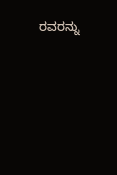ರವರನ್ನು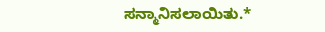ಸನ್ಮಾನಿಸಲಾಯಿತು.*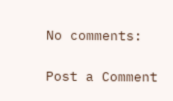No comments:

Post a Comment